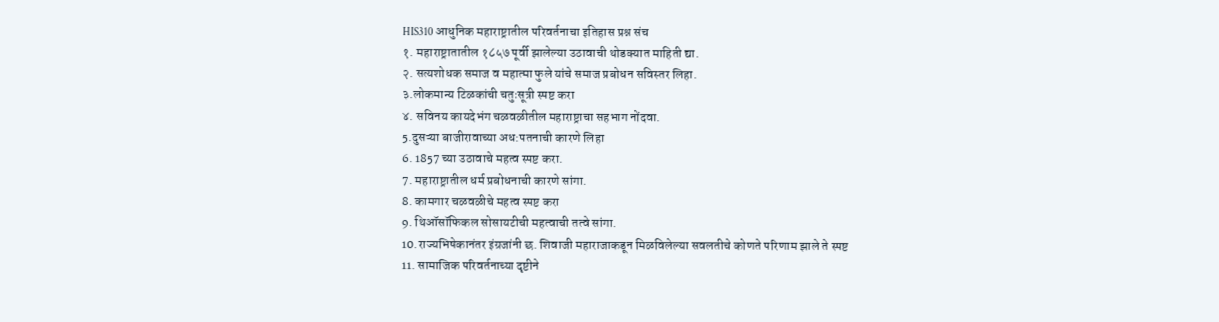HIS310 आधुनिक महाराष्ट्रातील परिवर्तनाचा इतिहास प्रश्न संच
१. महाराष्ट्रातातील १८५७ पूर्वी झालेल्या उठावाची थोडक्यात माहिती द्या.
२. सत्यशोधक समाज व महात्मा फुले यांचे समाज प्रबोधन सविस्तर लिहा.
३.लोकमान्य टिळकांची चतुःसूत्री स्पष्ट करा
४. सविनय कायदेभंग चळवळीतील महाराष्ट्राचा सहभाग नोंदवा.
5.दुसऱ्या बाजीरावाच्या अध:पतनाची कारणे लिहा
6. 1857 च्या उठावाचे महत्व स्पष्ट करा.
7. महाराष्ट्रातील धर्म प्रबोधनाची कारणे सांगा.
8. कामगार चळवळीचे महत्व स्पष्ट करा
9. थिऑसॉफिकल सोसायटीची महत्वाची तत्वे सांगा.
10.राज्यभिषेकानंतर इंग्रजांनी छ. शिवाजी महाराजाकडून मिळविलेल्या सवलतीचे कोणते परिणाम झाले ते स्पष्ट
11. सामाजिक परिवर्तनाच्या दृष्टीने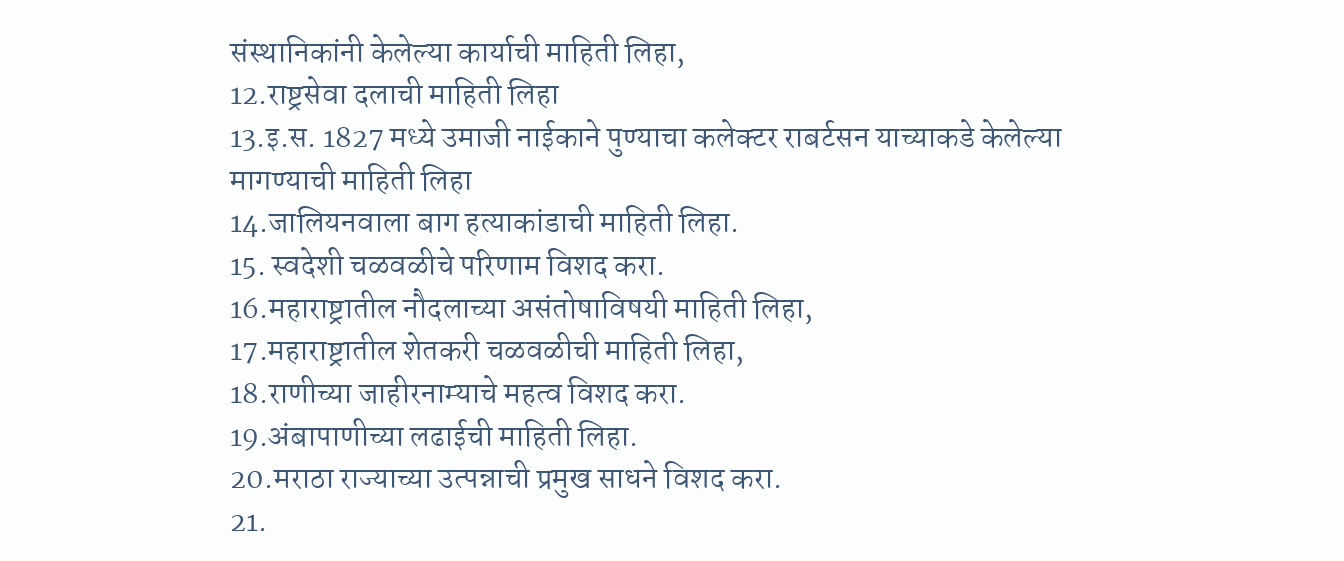संस्थानिकांनी केलेल्या कार्याची माहिती लिहा,
12.राष्ट्रसेवा दलाची माहिती लिहा
13.इ.स. 1827 मध्ये उमाजी नाईकाने पुण्याचा कलेक्टर राबर्टसन याच्याकडे केलेल्या मागण्याची माहिती लिहा
14.जालियनवाला बाग हत्याकांडाची माहिती लिहा.
15. स्वदेशी चळवळीचे परिणाम विशद करा.
16.महाराष्ट्रातील नौदलाच्या असंतोषाविषयी माहिती लिहा,
17.महाराष्ट्रातील शेतकरी चळवळीची माहिती लिहा,
18.राणीच्या जाहीरनाम्याचे महत्व विशद करा.
19.अंबापाणीच्या लढाईची माहिती लिहा.
20.मराठा राज्याच्या उत्पन्नाची प्रमुख साधने विशद करा.
21.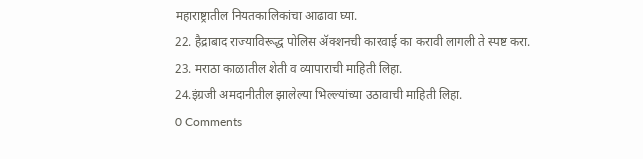महाराष्ट्रातील नियतकालिकांचा आढावा घ्या.
22. हैद्राबाद राज्याविरूद्ध पोलिस ॲक्शनची कारवाई का करावी लागली ते स्पष्ट करा.
23. मराठा काळातील शेती व व्यापाराची माहिती लिहा.
24.इंग्रजी अमदानीतील झालेल्या भिल्ल्यांच्या उठावाची माहिती लिहा.
0 Comments